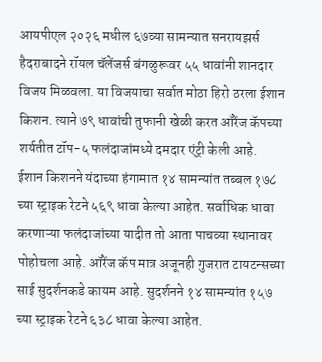आयपीएल २०२६ मधील ६७व्या सामन्यात सनरायझर्स हैदराबादने रॉयल चॅलेंजर्स बंगळुरूवर ५५ धावांनी शानदार विजय मिळवला. या विजयाचा सर्वात मोठा हिरो ठरला ईशान किशन. त्याने ७९ धावांची तुफानी खेळी करत ऑरेंज कॅपच्या शर्यतीत टॉप-५ फलंदाजांमध्ये दमदार एंट्री केली आहे.
ईशान किशनने यंदाच्या हंगामात १४ सामन्यांत तब्बल १७८ च्या स्ट्राइक रेटने ५६९ धावा केल्या आहेत. सर्वाधिक धावा करणाऱ्या फलंदाजांच्या यादीत तो आता पाचव्या स्थानावर पोहोचला आहे. ऑरेंज कॅप मात्र अजूनही गुजरात टायटन्सच्या साई सुदर्शनकडे कायम आहे. सुदर्शनने १४ सामन्यांत १५७ च्या स्ट्राइक रेटने ६३८ धावा केल्या आहेत.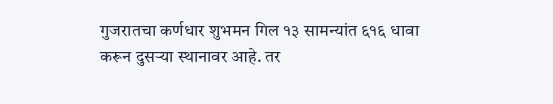गुजरातचा कर्णधार शुभमन गिल १३ सामन्यांत ६१६ धावा करून दुसऱ्या स्थानावर आहे. तर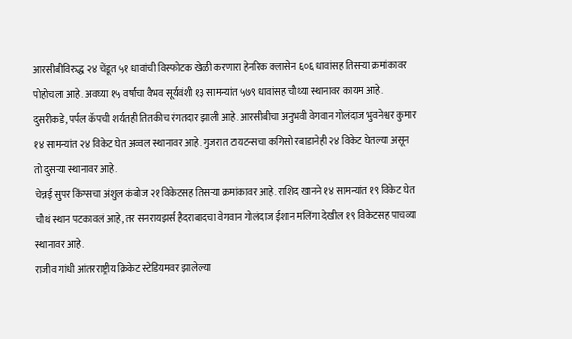आरसीबीविरुद्ध २४ चेंडूत ५१ धावांची विस्फोटक खेळी करणारा हेनरिक क्लासेन ६०६ धावांसह तिसऱ्या क्रमांकावर पोहोचला आहे. अवघ्या १५ वर्षांचा वैभव सूर्यवंशी १३ सामन्यांत ५७९ धावांसह चौथ्या स्थानावर कायम आहे.
दुसरीकडे, पर्पल कॅपची शर्यतही तितकीच रंगतदार झाली आहे. आरसीबीचा अनुभवी वेगवान गोलंदाज भुवनेश्वर कुमार १४ सामन्यांत २४ विकेट घेत अव्वल स्थानावर आहे. गुजरात टायटन्सचा कगिसो रबाडानेही २४ विकेट घेतल्या असून तो दुसऱ्या स्थानावर आहे.
चेन्नई सुपर किंग्सचा अंशुल कंबोज २१ विकेटसह तिसऱ्या क्रमांकावर आहे. राशिद खानने १४ सामन्यांत १९ विकेट घेत चौथं स्थान पटकावलं आहे, तर सनरायझर्स हैदराबादचा वेगवान गोलंदाज ईशान मलिंगा देखील १९ विकेटसह पाचव्या स्थानावर आहे.
राजीव गांधी आंतरराष्ट्रीय क्रिकेट स्टेडियमवर झालेल्या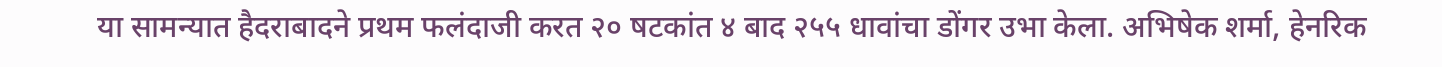या सामन्यात हैदराबादने प्रथम फलंदाजी करत २० षटकांत ४ बाद २५५ धावांचा डोंगर उभा केला. अभिषेक शर्मा, हेनरिक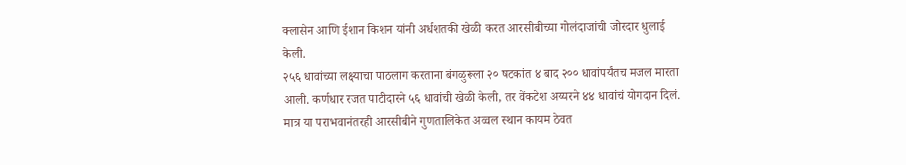क्लासेन आणि ईशान किशन यांनी अर्धशतकी खेळी करत आरसीबीच्या गोलंदाजांची जोरदार धुलाई केली.
२५६ धावांच्या लक्ष्याचा पाठलाग करताना बंगळुरूला २० षटकांत ४ बाद २०० धावांपर्यंतच मजल मारता आली. कर्णधार रजत पाटीदारने ५६ धावांची खेळी केली, तर वेंकटेश अय्यरने ४४ धावांचं योगदान दिलं. मात्र या पराभवानंतरही आरसीबीने गुणतालिकेत अव्वल स्थान कायम ठेवत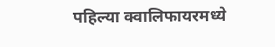पहिल्या क्वालिफायरमध्ये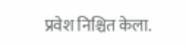प्रवेश निश्चित केला.